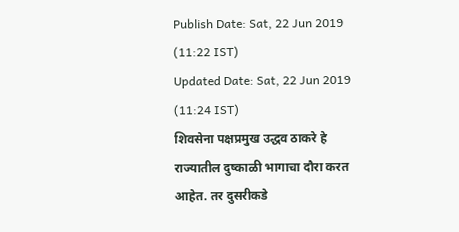Publish Date: Sat, 22 Jun 2019 (11:22 IST)
Updated Date: Sat, 22 Jun 2019 (11:24 IST)
शिवसेना पक्षप्रमुख उद्धव ठाकरे हे राज्यातील दुष्काळी भागाचा दौरा करत आहेत. तर दुसरीकडे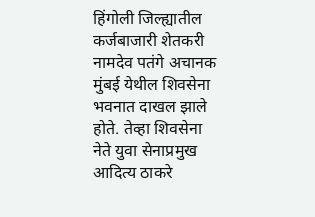हिंगोली जिल्ह्यातील कर्जबाजारी शेतकरी नामदेव पतंगे अचानक मुंबई येथील शिवसेना भवनात दाखल झाले होते. तेव्हा शिवसेना नेते युवा सेनाप्रमुख आदित्य ठाकरे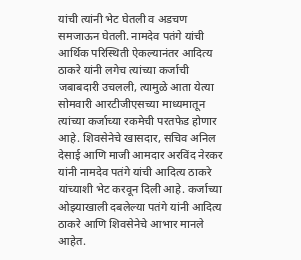यांची त्यांनी भेट घेतली व अडचण समजाऊन घेतली. नामदेव पतंगे यांची आर्थिक परिस्थिती ऐकल्यानंतर आदित्य ठाकरे यांनी लगेच त्यांच्या कर्जाची जबाबदारी उचलली, त्यामुळे आता येत्या सोमवारी आरटीजीएसच्या माध्यमातून त्यांच्या कर्जाच्या रकमेची परतफेड होणार आहे. शिवसेनेचे खासदार, सचिव अनिल देसाई आणि माजी आमदार अरविंद नेरकर यांनी नामदेव पतंगे यांची आदित्य ठाकरे यांच्याशी भेट करवून दिली आहे. कर्जाच्या ओझ्याखाली दबलेल्या पतंगे यांनी आदित्य ठाकरे आणि शिवसेनेचे आभार मानले आहेत.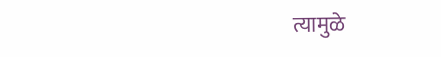त्यामुळे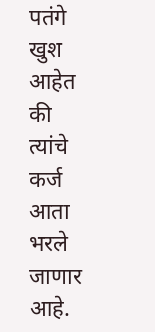पतंगे खुश आहेत की त्यांचे कर्ज आता भरले जाणार आहे.